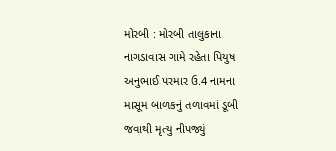મોરબી : મોરબી તાલુકાના નાગડાવાસ ગામે રહેતા પિયુષ અનુભાઈ પરમાર ઉ.4 નામના માસૂમ બાળકનું તળાવમાં ડૂબી જવાથી મૃત્યુ નીપજ્યું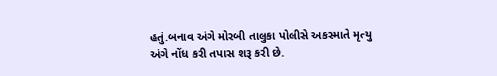હતું.બનાવ અંગે મોરબી તાલુકા પોલીસે અકસ્માતે મૃત્યુ અંગે નોંધ કરી તપાસ શરૂ કરી છે.